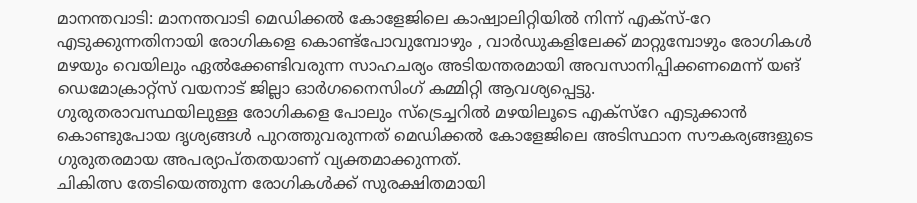മാനന്തവാടി: മാനന്തവാടി മെഡിക്കൽ കോളേജിലെ കാഷ്വാലിറ്റിയിൽ നിന്ന് എക്സ്-റേ എടുക്കുന്നതിനായി രോഗികളെ കൊണ്ട്പോവുമ്പോഴും , വാർഡുകളിലേക്ക് മാറ്റുമ്പോഴും രോഗികൾ മഴയും വെയിലും ഏൽക്കേണ്ടിവരുന്ന സാഹചര്യം അടിയന്തരമായി അവസാനിപ്പിക്കണമെന്ന് യങ് ഡെമോക്രാറ്റ്സ് വയനാട് ജില്ലാ ഓർഗനൈസിംഗ് കമ്മിറ്റി ആവശ്യപ്പെട്ടു.
ഗുരുതരാവസ്ഥയിലുള്ള രോഗികളെ പോലും സ്ട്രെച്ചറിൽ മഴയിലൂടെ എക്സ്റേ എടുക്കാൻ കൊണ്ടുപോയ ദൃശ്യങ്ങൾ പുറത്തുവരുന്നത് മെഡിക്കൽ കോളേജിലെ അടിസ്ഥാന സൗകര്യങ്ങളുടെ ഗുരുതരമായ അപര്യാപ്തതയാണ് വ്യക്തമാക്കുന്നത്.
ചികിത്സ തേടിയെത്തുന്ന രോഗികൾക്ക് സുരക്ഷിതമായി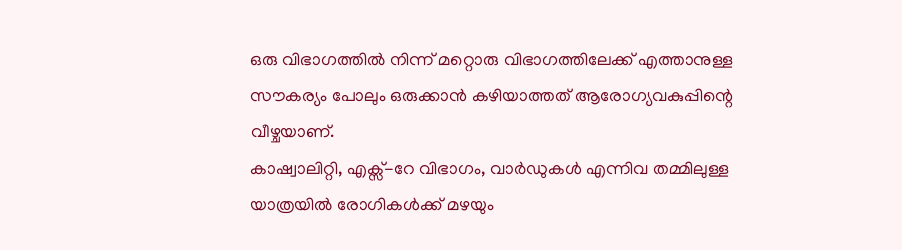ഒരു വിഭാഗത്തിൽ നിന്ന് മറ്റൊരു വിഭാഗത്തിലേക്ക് എത്താനുള്ള സൗകര്യം പോലും ഒരുക്കാൻ കഴിയാത്തത് ആരോഗ്യവകുപ്പിന്റെ വീഴ്ചയാണ്.
കാഷ്വാലിറ്റി, എക്സ്-റേ വിഭാഗം, വാർഡുകൾ എന്നിവ തമ്മിലുള്ള യാത്രയിൽ രോഗികൾക്ക് മഴയും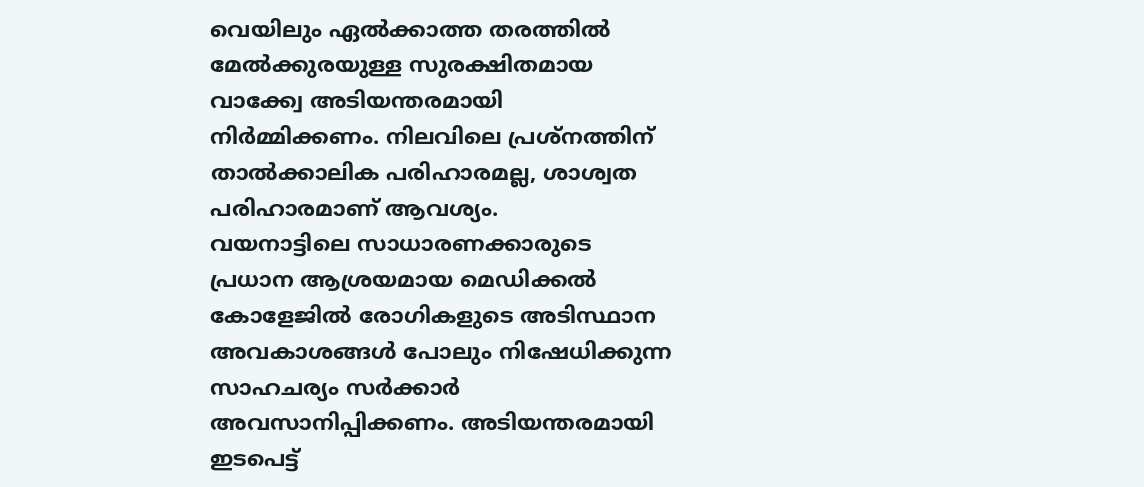വെയിലും ഏൽക്കാത്ത തരത്തിൽ മേൽക്കുരയുള്ള സുരക്ഷിതമായ വാക്ക്വേ അടിയന്തരമായി നിർമ്മിക്കണം. നിലവിലെ പ്രശ്നത്തിന് താൽക്കാലിക പരിഹാരമല്ല, ശാശ്വത പരിഹാരമാണ് ആവശ്യം.
വയനാട്ടിലെ സാധാരണക്കാരുടെ പ്രധാന ആശ്രയമായ മെഡിക്കൽ കോളേജിൽ രോഗികളുടെ അടിസ്ഥാന അവകാശങ്ങൾ പോലും നിഷേധിക്കുന്ന സാഹചര്യം സർക്കാർ അവസാനിപ്പിക്കണം. അടിയന്തരമായി ഇടപെട്ട്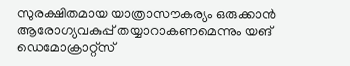സുരക്ഷിതമായ യാത്രാസൗകര്യം ഒരുക്കാൻ ആരോഗ്യവകുപ്പ് തയ്യാറാകണമെന്നും യങ് ഡെമോക്രാറ്റ്സ്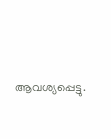ആവശ്യപ്പെട്ടു.